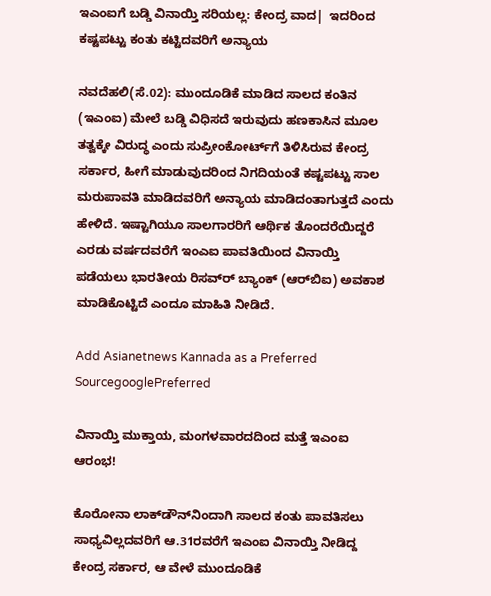ಇಎಂಐಗೆ ಬಡ್ಡಿ ವಿನಾಯ್ತಿ ಸರಿಯಲ್ಲ: ಕೇಂದ್ರ ವಾದ|  ಇದರಿಂದ ಕಷ್ಟಪಟ್ಟು ಕಂತು ಕಟ್ಟಿದವರಿಗೆ ಅನ್ಯಾಯ

ನವದೆಹಲಿ(ಸೆ.02): ಮುಂದೂಡಿಕೆ ಮಾಡಿದ ಸಾಲದ ಕಂತಿನ (ಇಎಂಐ) ಮೇಲೆ ಬಡ್ಡಿ ವಿಧಿಸದೆ ಇರುವುದು ಹಣಕಾಸಿನ ಮೂಲ ತತ್ವಕ್ಕೇ ವಿರುದ್ಧ ಎಂದು ಸುಪ್ರೀಂಕೋರ್ಟ್‌ಗೆ ತಿಳಿಸಿರುವ ಕೇಂದ್ರ ಸರ್ಕಾರ, ಹೀಗೆ ಮಾಡುವುದರಿಂದ ನಿಗದಿಯಂತೆ ಕಷ್ಟಪಟ್ಟು ಸಾಲ ಮರುಪಾವತಿ ಮಾಡಿದವರಿಗೆ ಅನ್ಯಾಯ ಮಾಡಿದಂತಾಗುತ್ತದೆ ಎಂದು ಹೇಳಿದೆ. ಇಷ್ಟಾಗಿಯೂ ಸಾಲಗಾರರಿಗೆ ಆರ್ಥಿಕ ತೊಂದರೆಯಿದ್ದರೆ ಎರಡು ವರ್ಷದವರೆಗೆ ಇಂಎಐ ಪಾವತಿಯಿಂದ ವಿನಾಯ್ತಿ ಪಡೆಯಲು ಭಾರತೀಯ ರಿಸವ್‌ರ್‍ ಬ್ಯಾಂಕ್‌ (ಆರ್‌ಬಿಐ) ಅವಕಾಶ ಮಾಡಿಕೊಟ್ಟಿದೆ ಎಂದೂ ಮಾಹಿತಿ ನೀಡಿದೆ.

Add Asianetnews Kannada as a Preferred SourcegooglePreferred

ವಿನಾಯ್ತಿ ಮುಕ್ತಾಯ, ಮಂಗಳವಾರದದಿಂದ ಮತ್ತೆ ಇಎಂಐ ಆರಂಭ!

ಕೊರೋನಾ ಲಾಕ್‌ಡೌನ್‌ನಿಂದಾಗಿ ಸಾಲದ ಕಂತು ಪಾವತಿಸಲು ಸಾಧ್ಯವಿಲ್ಲದವರಿಗೆ ಆ.31ರವರೆಗೆ ಇಎಂಐ ವಿನಾಯ್ತಿ ನೀಡಿದ್ದ ಕೇಂದ್ರ ಸರ್ಕಾರ, ಆ ವೇಳೆ ಮುಂದೂಡಿಕೆ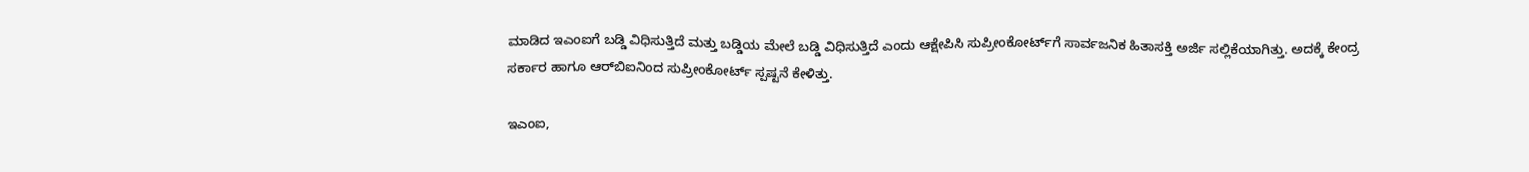ಮಾಡಿದ ಇಎಂಐಗೆ ಬಡ್ಡಿ ವಿಧಿಸುತ್ತಿದೆ ಮತ್ತು ಬಡ್ಡಿಯ ಮೇಲೆ ಬಡ್ಡಿ ವಿಧಿಸುತ್ತಿದೆ ಎಂದು ಆಕ್ಷೇಪಿಸಿ ಸುಪ್ರೀಂಕೋರ್ಟ್‌ಗೆ ಸಾರ್ವಜನಿಕ ಹಿತಾಸಕ್ತಿ ಅರ್ಜಿ ಸಲ್ಲಿಕೆಯಾಗಿತ್ತು. ಅದಕ್ಕೆ ಕೇಂದ್ರ ಸರ್ಕಾರ ಹಾಗೂ ಆರ್‌ಬಿಐನಿಂದ ಸುಪ್ರೀಂಕೋರ್ಟ್‌ ಸ್ಪಷ್ಟನೆ ಕೇಳಿತ್ತು.

ಇಎಂಐ,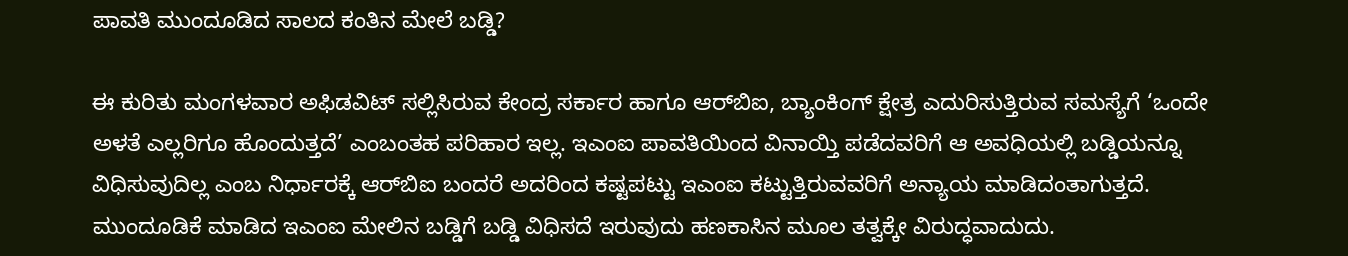ಪಾವತಿ ಮುಂದೂಡಿದ ಸಾಲದ ಕಂತಿನ ಮೇಲೆ ಬಡ್ಡಿ?

ಈ ಕುರಿತು ಮಂಗಳವಾರ ಅಫಿಡವಿಟ್‌ ಸಲ್ಲಿಸಿರುವ ಕೇಂದ್ರ ಸರ್ಕಾರ ಹಾಗೂ ಆರ್‌ಬಿಐ, ಬ್ಯಾಂಕಿಂಗ್‌ ಕ್ಷೇತ್ರ ಎದುರಿಸುತ್ತಿರುವ ಸಮಸ್ಯೆಗೆ ‘ಒಂದೇ ಅಳತೆ ಎಲ್ಲರಿಗೂ ಹೊಂದುತ್ತದೆ’ ಎಂಬಂತಹ ಪರಿಹಾರ ಇಲ್ಲ. ಇಎಂಐ ಪಾವತಿಯಿಂದ ವಿನಾಯ್ತಿ ಪಡೆದವರಿಗೆ ಆ ಅವಧಿಯಲ್ಲಿ ಬಡ್ಡಿಯನ್ನೂ ವಿಧಿಸುವುದಿಲ್ಲ ಎಂಬ ನಿರ್ಧಾರಕ್ಕೆ ಆರ್‌ಬಿಐ ಬಂದರೆ ಅದರಿಂದ ಕಷ್ಟಪಟ್ಟು ಇಎಂಐ ಕಟ್ಟುತ್ತಿರುವವರಿಗೆ ಅನ್ಯಾಯ ಮಾಡಿದಂತಾಗುತ್ತದೆ. ಮುಂದೂಡಿಕೆ ಮಾಡಿದ ಇಎಂಐ ಮೇಲಿನ ಬಡ್ಡಿಗೆ ಬಡ್ಡಿ ವಿಧಿಸದೆ ಇರುವುದು ಹಣಕಾಸಿನ ಮೂಲ ತತ್ವಕ್ಕೇ ವಿರುದ್ಧವಾದುದು.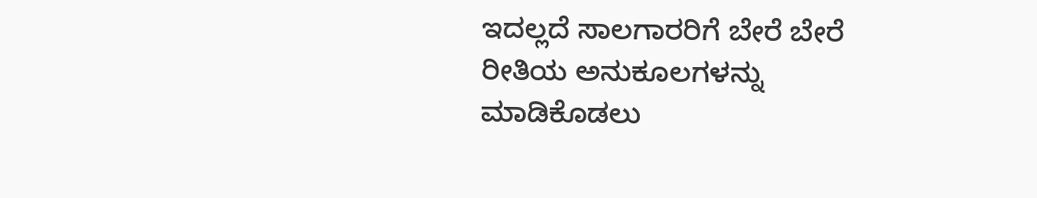ಇದಲ್ಲದೆ ಸಾಲಗಾರರಿಗೆ ಬೇರೆ ಬೇರೆ ರೀತಿಯ ಅನುಕೂಲಗಳನ್ನು ಮಾಡಿಕೊಡಲು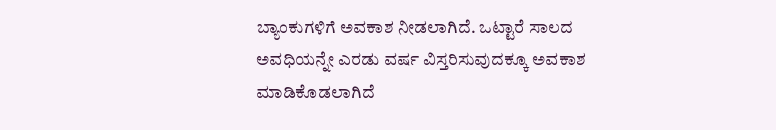ಬ್ಯಾಂಕುಗಳಿಗೆ ಅವಕಾಶ ನೀಡಲಾಗಿದೆ. ಒಟ್ಟಾರೆ ಸಾಲದ ಅವಧಿಯನ್ನೇ ಎರಡು ವರ್ಷ ವಿಸ್ತರಿಸುವುದಕ್ಕೂ ಅವಕಾಶ ಮಾಡಿಕೊಡಲಾಗಿದೆ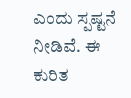ಎಂದು ಸ್ಪಷ್ಟನೆ ನೀಡಿವೆ. ಈ ಕುರಿತ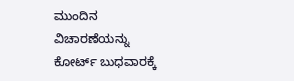ಮುಂದಿನ ವಿಚಾರಣೆಯನ್ನು ಕೋರ್ಟ್‌ ಬುಧವಾರಕ್ಕೆ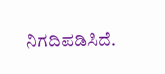ನಿಗದಿಪಡಿಸಿದೆ.